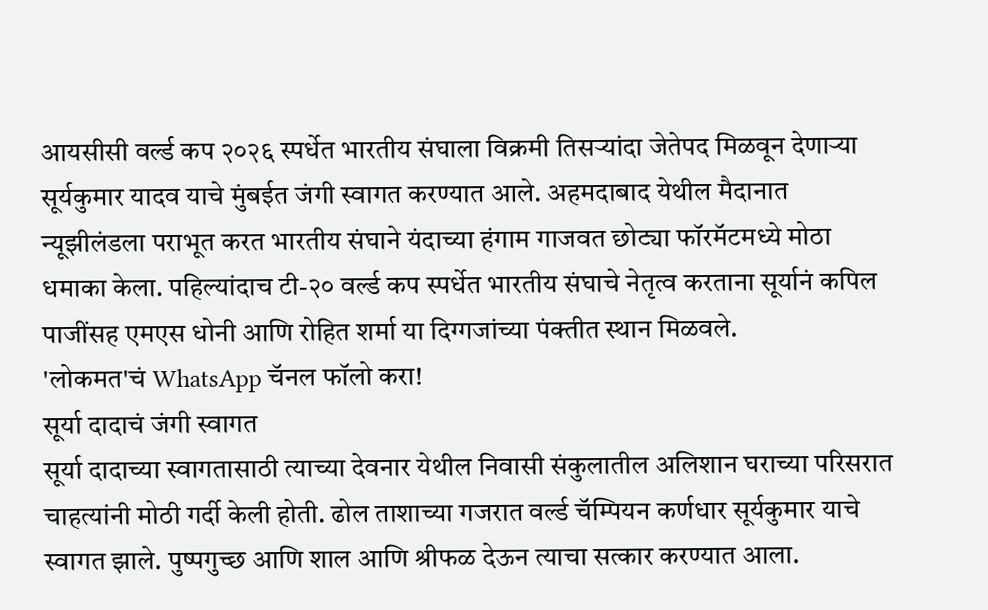आयसीसी वर्ल्ड कप २०२६ स्पर्धेत भारतीय संघाला विक्रमी तिसऱ्यांदा जेतेपद मिळवून देणाऱ्या सूर्यकुमार यादव याचे मुंबईत जंगी स्वागत करण्यात आले. अहमदाबाद येथील मैदानात न्यूझीलंडला पराभूत करत भारतीय संघाने यंदाच्या हंगाम गाजवत छोट्या फॉरमॅटमध्ये मोठा धमाका केला. पहिल्यांदाच टी-२० वर्ल्ड कप स्पर्धेत भारतीय संघाचे नेतृत्व करताना सूर्यानं कपिल पाजींसह एमएस धोनी आणि रोहित शर्मा या दिग्गजांच्या पंक्तीत स्थान मिळवले.
'लोकमत'चं WhatsApp चॅनल फॉलो करा!
सूर्या दादाचं जंगी स्वागत
सूर्या दादाच्या स्वागतासाठी त्याच्या देवनार येथील निवासी संकुलातील अलिशान घराच्या परिसरात चाहत्यांनी मोठी गर्दी केली होती. ढोल ताशाच्या गजरात वर्ल्ड चॅम्पियन कर्णधार सूर्यकुमार याचे स्वागत झाले. पुष्पगुच्छ आणि शाल आणि श्रीफळ देऊन त्याचा सत्कार करण्यात आला.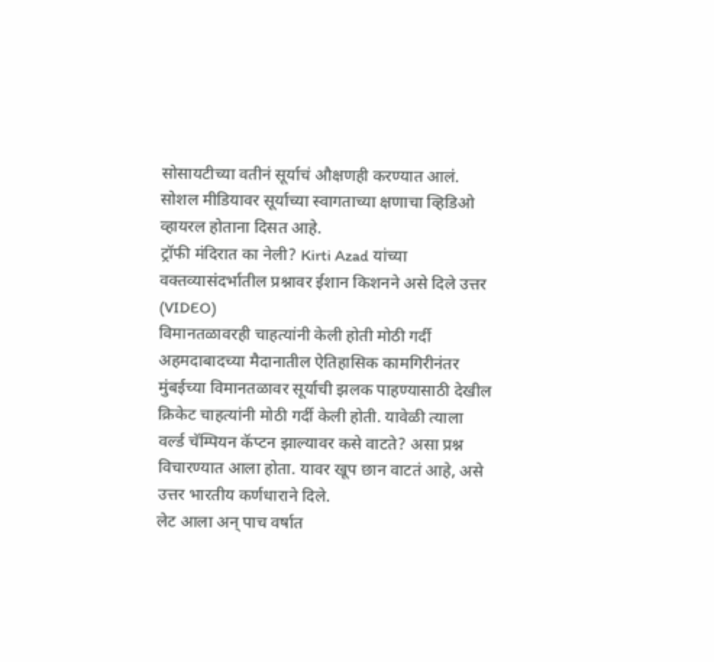सोसायटीच्या वतीनं सूर्याचं औक्षणही करण्यात आलं. सोशल मीडियावर सूर्याच्या स्वागताच्या क्षणाचा व्हिडिओ व्हायरल होताना दिसत आहे.
ट्रॉफी मंदिरात का नेली? Kirti Azad यांच्या वक्तव्यासंदर्भातील प्रश्नावर ईशान किशनने असे दिले उत्तर (VIDEO)
विमानतळावरही चाहत्यांनी केली होती मोठी गर्दी
अहमदाबादच्या मैदानातील ऐतिहासिक कामगिरीनंतर मुंबईच्या विमानतळावर सूर्याची झलक पाहण्यासाठी देखील क्रिकेट चाहत्यांनी मोठी गर्दी केली होती. यावेळी त्याला वर्ल्ड चॅम्पियन कॅप्टन झाल्यावर कसे वाटते? असा प्रश्न विचारण्यात आला होता. यावर खूप छान वाटतं आहे, असे उत्तर भारतीय कर्णधाराने दिले.
लेट आला अन् पाच वर्षात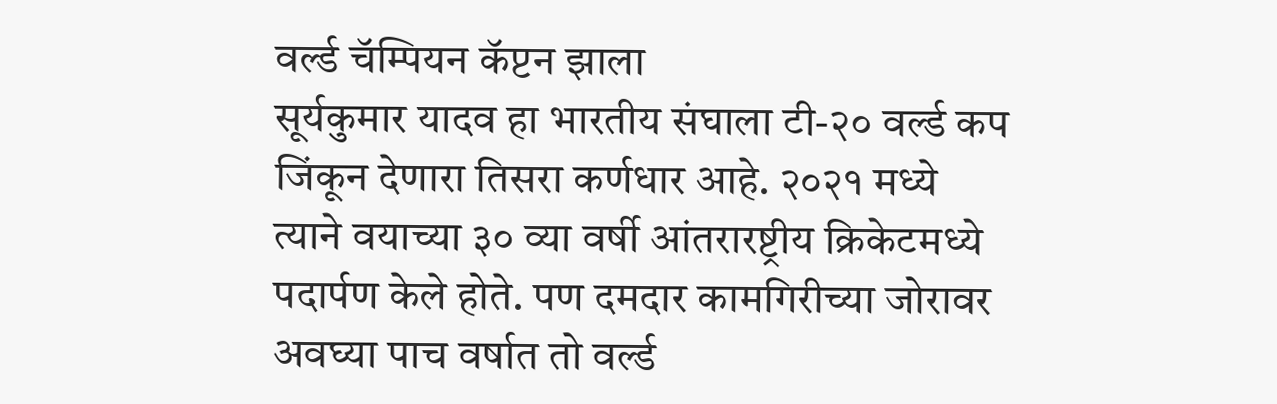वर्ल्ड चॅम्पियन कॅप्टन झाला
सूर्यकुमार यादव हा भारतीय संघाला टी-२० वर्ल्ड कप जिंकून देणारा तिसरा कर्णधार आहे. २०२१ मध्ये त्याने वयाच्या ३० व्या वर्षी आंतरारष्ट्रीय क्रिकेटमध्ये पदार्पण केले होते. पण दमदार कामगिरीच्या जोरावर अवघ्या पाच वर्षात तो वर्ल्ड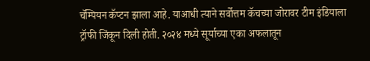चॅम्पियन कॅप्टन झाला आहे. याआधी त्याने सर्वोत्तम कॅचच्या जोरावर टीम इंडियाला ट्रॉफी जिंकून दिली होती. २०२४ मध्ये सूर्याच्या एका अफलातून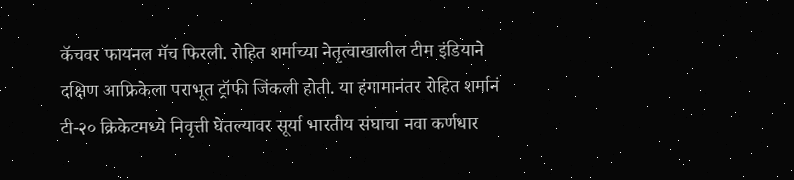कॅचवर फायनल मॅच फिरली. रोहित शर्माच्या नेतृत्वाखालील टीम इंडियाने दक्षिण आफ्रिकेला पराभूत ट्रॉफी जिंकली होती. या हंगामानंतर रोहित शर्मानं टी-२० क्रिकेटमध्ये निवृत्ती घेतल्यावर सूर्या भारतीय संघाचा नवा कर्णधार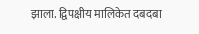झाला. द्विपक्षीय मालिकेत दबदबा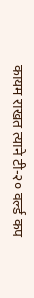कायम राखत त्याने टी-२० वर्ल्ड कप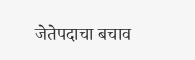जेतेपदाचा बचाव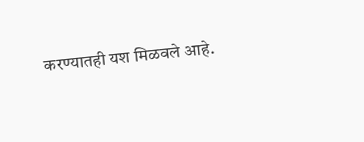करण्यातही यश मिळवले आहे.